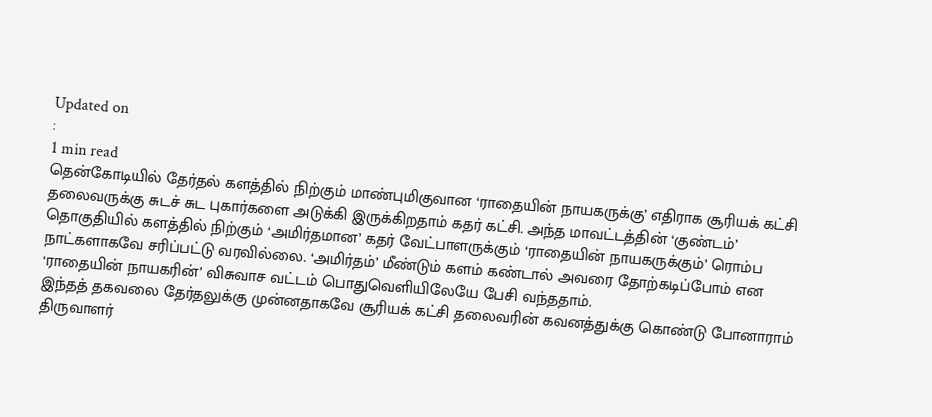Updated on
:
1 min read
தென்கோடியில் தேர்தல் களத்தில் நிற்கும் மாண்புமிகுவான ‘ராதையின் நாயகருக்கு’ எதிராக சூரியக் கட்சி தலைவருக்கு சுடச் சுட புகார்களை அடுக்கி இருக்கிறதாம் கதர் கட்சி. அந்த மாவட்டத்தின் ‘குண்டம்’ தொகுதியில் களத்தில் நிற்கும் ‘அமிர்தமான’ கதர் வேட்பாளருக்கும் ‘ராதையின் நாயகருக்கும்’ ரொம்ப நாட்களாகவே சரிப்பட்டு வரவில்லை. ‘அமிர்தம்’ மீண்டும் களம் கண்டால் அவரை தோற்கடிப்போம் என ‘ராதையின் நாயகரின்’ விசுவாச வட்டம் பொதுவெளியிலேயே பேசி வந்ததாம்.
இந்தத் தகவலை தேர்தலுக்கு முன்னதாகவே சூரியக் கட்சி தலைவரின் கவனத்துக்கு கொண்டு போனாராம் திருவாளர்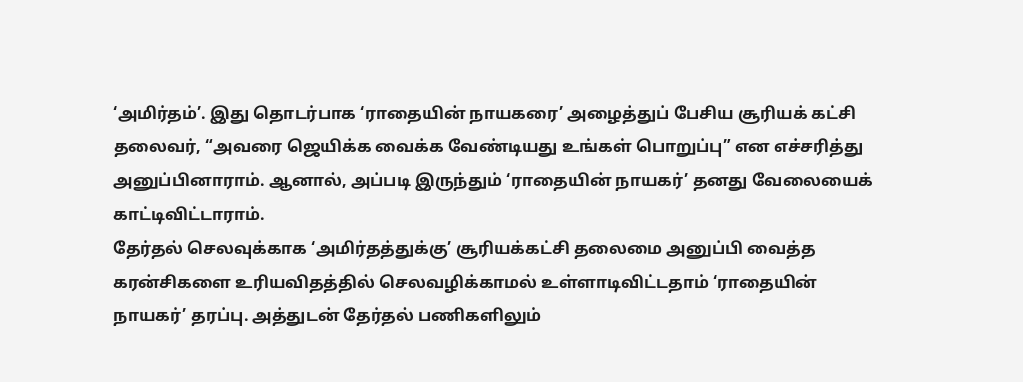‘அமிர்தம்’. இது தொடர்பாக ‘ராதையின் நாயகரை’ அழைத்துப் பேசிய சூரியக் கட்சி தலைவர், “அவரை ஜெயிக்க வைக்க வேண்டியது உங்கள் பொறுப்பு” என எச்சரித்து அனுப்பினாராம். ஆனால், அப்படி இருந்தும் ‘ராதையின் நாயகர்’ தனது வேலையைக் காட்டிவிட்டாராம்.
தேர்தல் செலவுக்காக ‘அமிர்தத்துக்கு’ சூரியக்கட்சி தலைமை அனுப்பி வைத்த கரன்சிகளை உரியவிதத்தில் செலவழிக்காமல் உள்ளாடிவிட்டதாம் ‘ராதையின் நாயகர்’ தரப்பு. அத்துடன் தேர்தல் பணிகளிலும்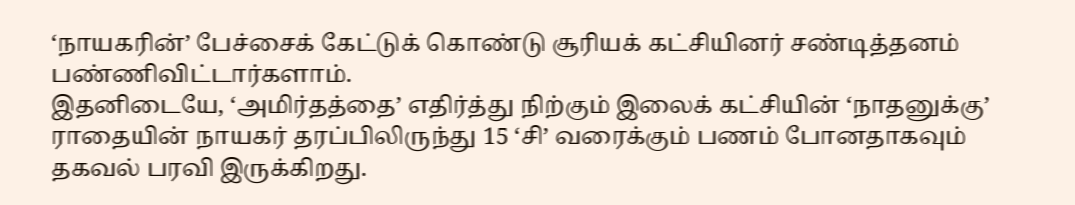‘நாயகரின்’ பேச்சைக் கேட்டுக் கொண்டு சூரியக் கட்சியினர் சண்டித்தனம் பண்ணிவிட்டார்களாம்.
இதனிடையே, ‘அமிர்தத்தை’ எதிர்த்து நிற்கும் இலைக் கட்சியின் ‘நாதனுக்கு’ ராதையின் நாயகர் தரப்பிலிருந்து 15 ‘சி’ வரைக்கும் பணம் போனதாகவும் தகவல் பரவி இருக்கிறது.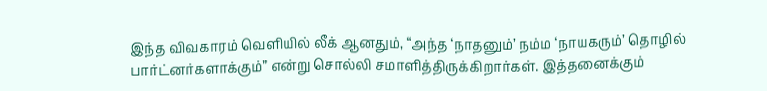இந்த விவகாரம் வெளியில் லீக் ஆனதும், “அந்த ‘நாதனும்’ நம்ம ‘நாயகரும்’ தொழில் பார்ட்னர்களாக்கும்” என்று சொல்லி சமாளித்திருக்கிறார்கள். இத்தனைக்கும்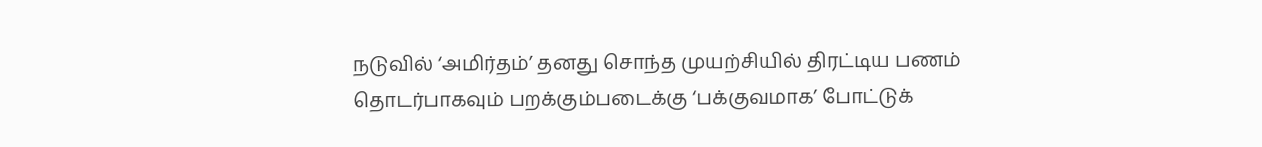நடுவில் ‘அமிர்தம்’ தனது சொந்த முயற்சியில் திரட்டிய பணம் தொடர்பாகவும் பறக்கும்படைக்கு ‘பக்குவமாக’ போட்டுக்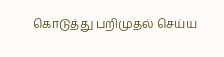கொடுத்து பறிமுதல் செய்ய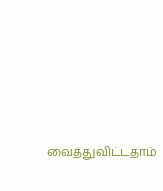வைத்துவிட்டதாம்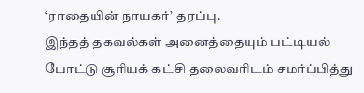‘ராதையின் நாயகர்’ தரப்பு.
இந்தத் தகவல்கள் அனைத்தையும் பட்டியல் போட்டு சூரியக் கட்சி தலைவரிடம் சமர்ப்பித்து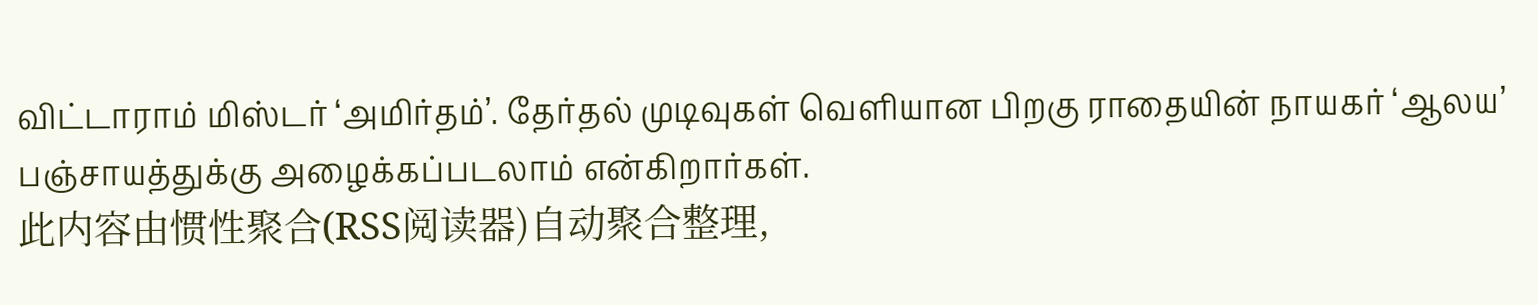விட்டாராம் மிஸ்டர் ‘அமிர்தம்’. தேர்தல் முடிவுகள் வெளியான பிறகு ராதையின் நாயகர் ‘ஆலய’ பஞ்சாயத்துக்கு அழைக்கப்படலாம் என்கிறார்கள்.
此内容由惯性聚合(RSS阅读器)自动聚合整理,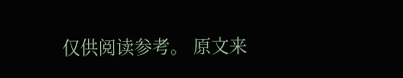仅供阅读参考。 原文来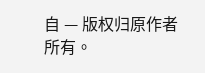自 — 版权归原作者所有。